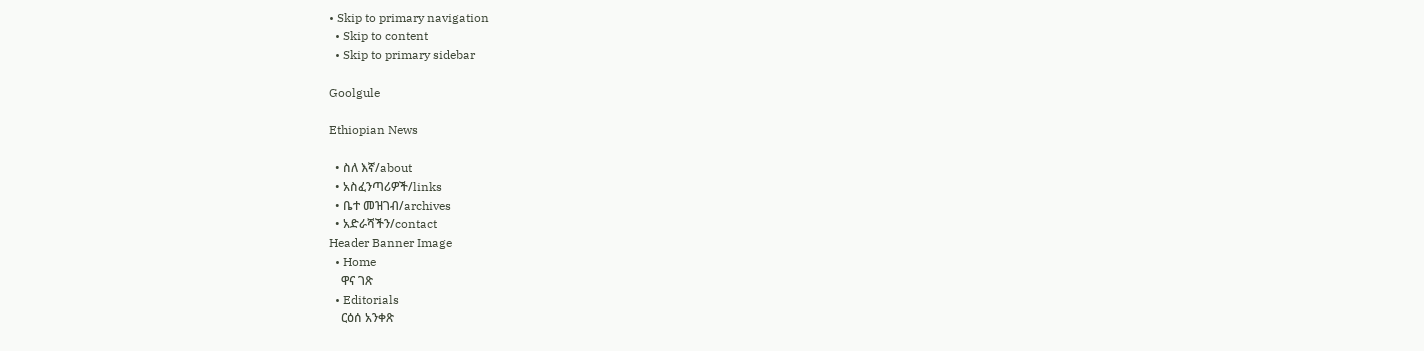• Skip to primary navigation
  • Skip to content
  • Skip to primary sidebar

Goolgule

Ethiopian News

  • ስለ እኛ/about
  • አስፈንጣሪዎች/links
  • ቤተ መዝገብ/archives
  • አድራሻችን/contact
Header Banner Image
  • Home
    ዋና ገጽ
  • Editorials
    ርዕሰ አንቀጽ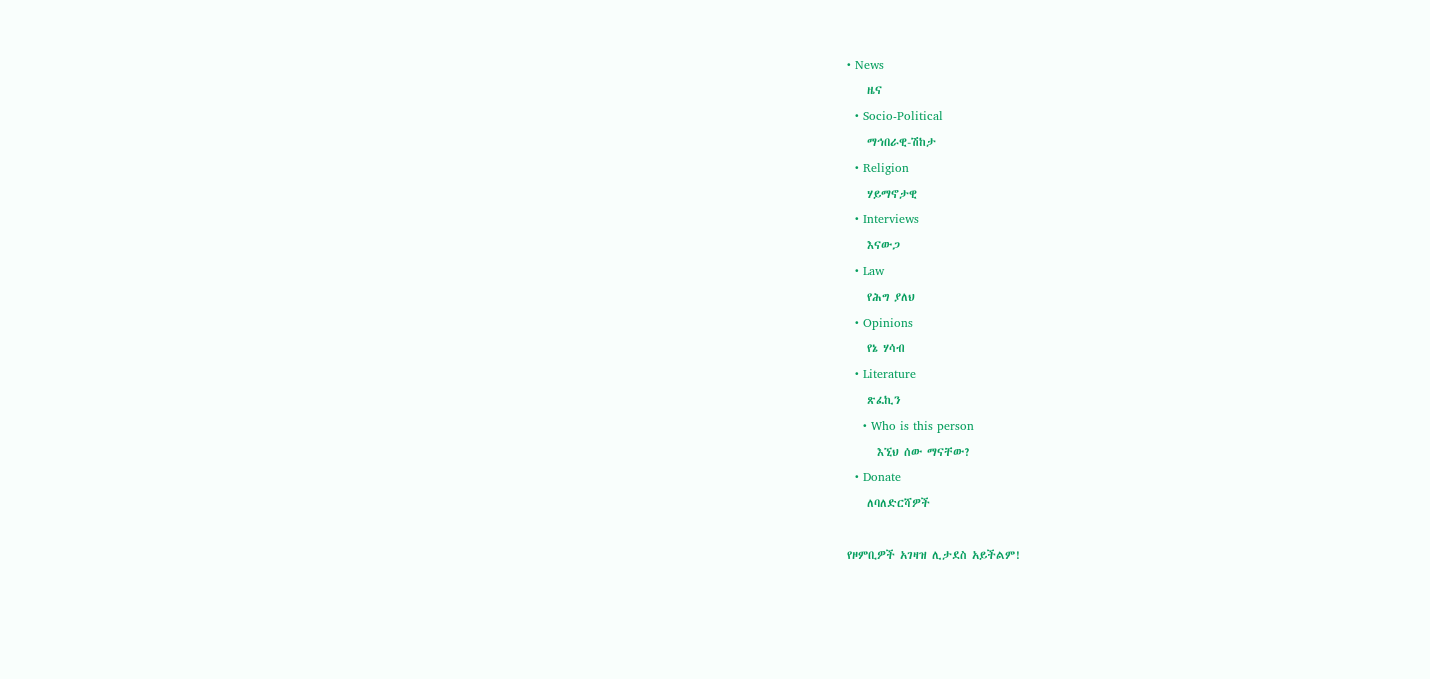• News
    ዜና
  • Socio-Political
    ማኅበራዊ-ሽከታ
  • Religion
    ሃይማኖታዊ
  • Interviews
    እናውጋ
  • Law
    የሕግ ያለህ
  • Opinions
    የኔ ሃሳብ
  • Literature
    ጽፈኪን
    • Who is this person
      እኚህ ሰው ማናቸው?
  • Donate
    ለባለድርሻዎች

የዞምቢዎች አገዛዝ ሊታደስ አይችልም!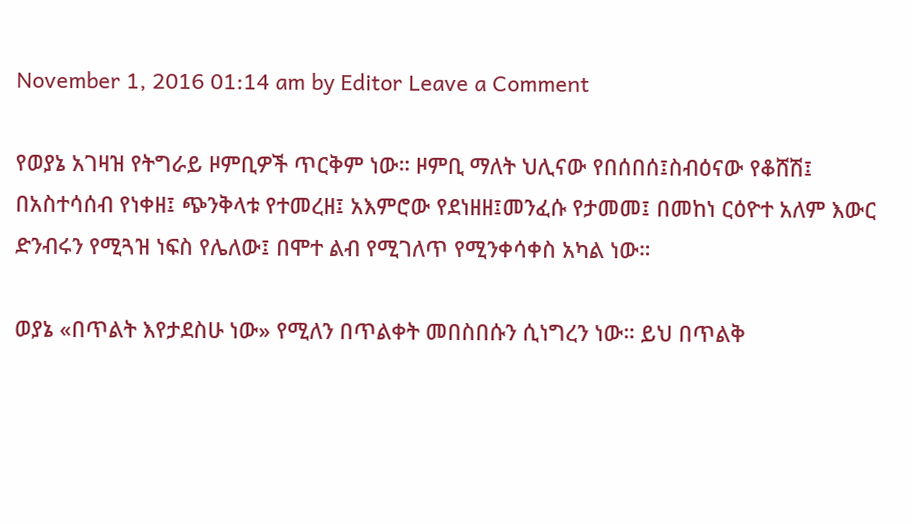November 1, 2016 01:14 am by Editor Leave a Comment

የወያኔ አገዛዝ የትግራይ ዞምቢዎች ጥርቅም ነው። ዞምቢ ማለት ህሊናው የበሰበሰ፤ስብዕናው የቆሸሽ፤ በአስተሳሰብ የነቀዘ፤ ጭንቅላቱ የተመረዘ፤ አእምሮው የደነዘዘ፤መንፈሱ የታመመ፤ በመከነ ርዕዮተ አለም እውር ድንብሩን የሚጓዝ ነፍስ የሌለው፤ በሞተ ልብ የሚገለጥ የሚንቀሳቀስ አካል ነው።

ወያኔ «በጥልት እየታደስሁ ነው» የሚለን በጥልቀት መበስበሱን ሲነግረን ነው። ይህ በጥልቅ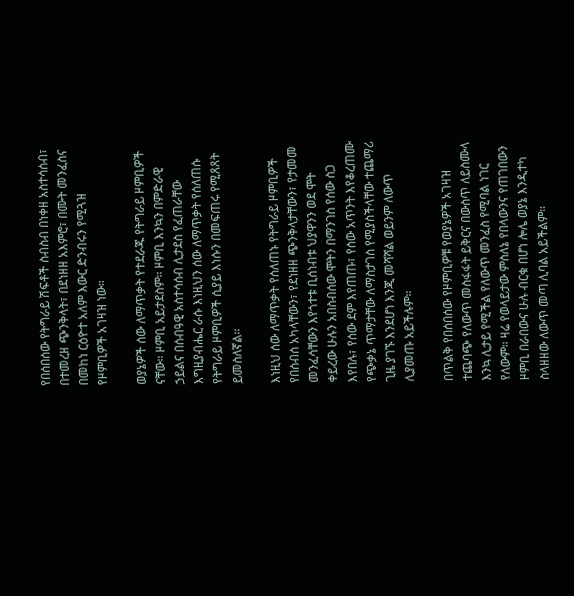የበሰበሰው የትግራይ ሽፍቶች ስብስብ በነቀዘ አስተሳሰብ፣ በተመረዘ ጭንቅላት፣ በደነዘዘ አእምሮ፣ በሙት መንፈስና በመከነ ርዕዮተ አለም እውር ድንብሩን የሚጓዝ የዞምቢዎች አገዛዝ ነው።

ወያኔዎች ሰው ለማጥቃት የተደራጁ የትግራይ ዞምቢዎች ናቸው። ዞምቢ አይታደስም። ዞምቢ እንኳን በምድራዊ ኃይልና በሰብዓዊ አስተሳሰብ ሊታደስ የፈጠራቸው እግዚያብሔር ራሱ እነዚህን ሰው ለማጥቃት የሰለጠሱ የትግራይ ዞምቢዎች ሲያይ እነሱን በመፍጠሩ የሚጸጸት ይመስለኛል።

እነዚህ ሰው ለማጥቃት የሰለጠኑ የትግራይ ዞምቢዎች የበሰብሰ አካላቸውን፣ የደነዘዘ ጭንቅላታቸውን፣ የታመመ መንፈሳቸውን እየጎተቱ ቢሰነብቱ ህያዋንን ወደ ሞት ቀይረው ሁሉን አበስብሰው ሞትን በማንገስ የሰው ስጋ እየበሉ፣ የሰው ደም እየጠጡ፣ የሰው አጥንት እየቆረጠሙ የጭቃኔ ጥማታቸው ለማስታገስ የሚያስችላቸው ተጨማሪ ጊዜ ያገኙ እንደሆነ እንጂ መሻሻል ወይንም ለውጥ ሊያመጡ አይችሉም።

በጥልቅ የበሰበሰው የዞምቢዎቹ የወያኔዎች አገዛዝ ተጨባጭ የለውጥ መስፋፋት ይቅርና በውስጥ ለይስሙላ እንኳ ሊታይ የሚችል የለውጥ መንፈስ የሚባል ነገር የለውም። ዛሬ የወላይታው ምስለኔ የበላውንና የጠገበውን ዞምቢ በራበውና ሁሉ ብርቁ በሆነ ሎሌ ወያኔ እንዲተካ ስላዘዘው ለውጥ መጣ ሊባል አይችልም።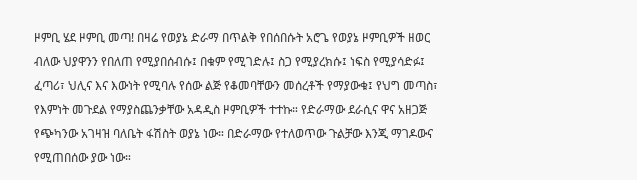ዞምቢ ሄደ ዞምቢ መጣ! በዛሬ የወያኔ ድራማ በጥልቅ የበሰበሱት አሮጌ የወያኔ ዞምቢዎች ዘወር ብለው ህያዋንን የበለጠ የሚያበሰብሱ፤ በቁም የሚገድሉ፤ ስጋ የሚያረክሱ፤ ነፍስ የሚያሳድፉ፤ ፈጣሪ፣ ህሊና እና እውነት የሚባሉ የሰው ልጅ የቆመባቸውን መሰረቶች የማያውቁ፤ የህግ መጣስ፣ የእምነት መጉደል የማያስጨንቃቸው አዳዲስ ዞምቢዎች ተተኩ። የድራማው ደራሲና ዋና አዘጋጅ የጭካንው አገዛዝ ባለቤት ፋሽስት ወያኔ ነው። በድራማው የተለወጥው ጉልቻው እንጂ ማገዶውና የሚጠበሰው ያው ነው።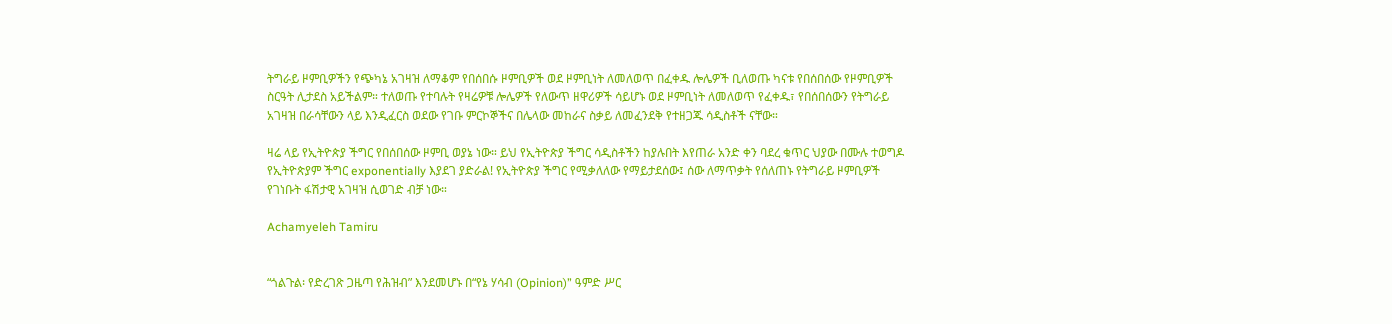ትግራይ ዞምቢዎችን የጭካኔ አገዛዝ ለማቆም የበሰበሱ ዞምቢዎች ወደ ዞምቢነት ለመለወጥ በፈቀዱ ሎሌዎች ቢለወጡ ካናቱ የበሰበሰው የዞምቢዎች ስርዓት ሊታደስ አይችልም። ተለወጡ የተባሉት የዛሬዎቹ ሎሌዎች የለውጥ ዘዋሪዎች ሳይሆኑ ወደ ዞምቢነት ለመለወጥ የፈቀዱ፣ የበሰበሰውን የትግራይ አገዛዝ በራሳቸውን ላይ እንዲፈርስ ወደው የገቡ ምርኮኞችና በሌላው መከራና ስቃይ ለመፈንደቅ የተዘጋጁ ሳዲስቶች ናቸው።

ዛሬ ላይ የኢትዮጵያ ችግር የበሰበሰው ዞምቢ ወያኔ ነው። ይህ የኢትዮጵያ ችግር ሳዲስቶችን ከያሉበት እየጠራ አንድ ቀን ባደረ ቁጥር ህያው በሙሉ ተወግዶ የኢትዮጵያም ችግር exponentially እያደገ ያድራል! የኢትዮጵያ ችግር የሚቃለለው የማይታደሰው፤ ሰው ለማጥቃት የሰለጠኑ የትግራይ ዞምቢዎች የገነቡት ፋሽታዊ አገዛዝ ሲወገድ ብቻ ነው።

Achamyeleh Tamiru


“ጎልጉል፡ የድረገጽ ጋዜጣ የሕዝብ” እንደመሆኑ በ“የኔ ሃሳብ (Opinion)” ዓምድ ሥር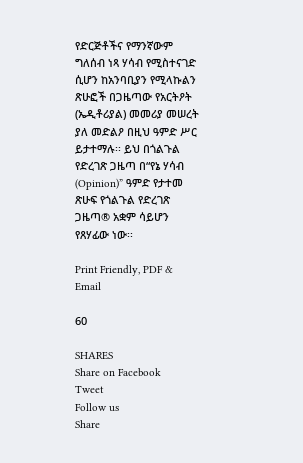የድርጅቶችና የማንኛውም ግለሰብ ነጻ ሃሳብ የሚስተናገድ ሲሆን ከአንባቢያን የሚላኩልን ጽሁፎች በጋዜጣው የአርትዖት (ኤዲቶሪያል) መመሪያ መሠረት ያለ መድልዖ በዚህ ዓምድ ሥር ይታተማሉ፡፡ ይህ በጎልጉል የድረገጽ ጋዜጣ በ“የኔ ሃሳብ (Opinion)” ዓምድ የታተመ ጽሁፍ የጎልጉል የድረገጽ ጋዜጣ® አቋም ሳይሆን የጸሃፊው ነው፡፡

Print Friendly, PDF & Email

60

SHARES
Share on Facebook
Tweet
Follow us
Share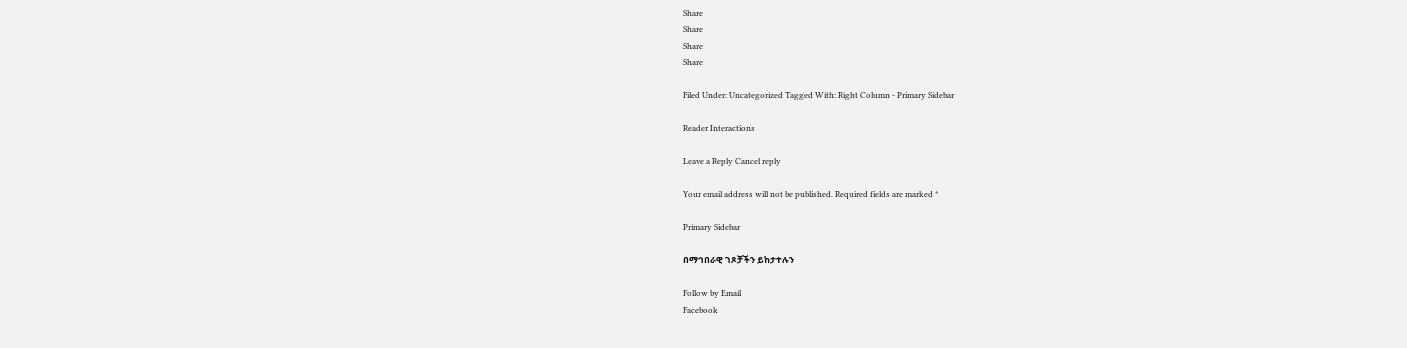Share
Share
Share
Share

Filed Under: Uncategorized Tagged With: Right Column - Primary Sidebar

Reader Interactions

Leave a Reply Cancel reply

Your email address will not be published. Required fields are marked *

Primary Sidebar

በማኅበራዊ ገጾቻችን ይከታተሉን

Follow by Email
Facebook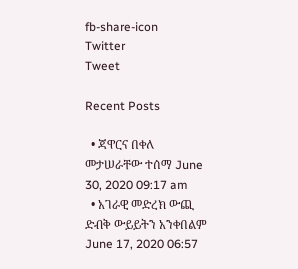fb-share-icon
Twitter
Tweet

Recent Posts

  • ጃዋርና በቀለ መታሠራቸው ተሰማ June 30, 2020 09:17 am
  • አገራዊ መድረክ ውጪ ድብቅ ውይይትን አንቀበልም June 17, 2020 06:57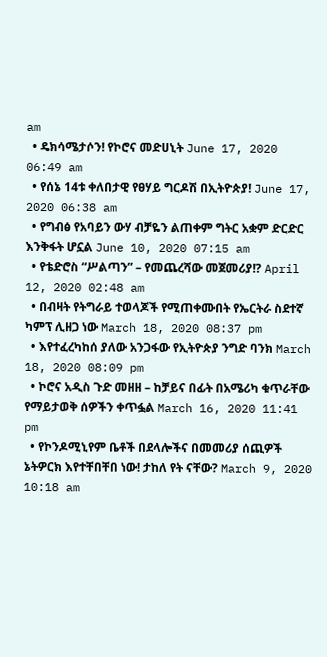am
  • ዴክሳሜታሶን! የኮሮና መድሀኒት June 17, 2020 06:49 am
  • የሰኔ 14ቱ ቀለበታዊ የፀሃይ ግርዶሽ በኢትዮጵያ! June 17, 2020 06:38 am
  • የግብፅ የአባይን ውሃ ብቻዬን ልጠቀም ግትር አቋም ድርድር እንቅፋት ሆኗል June 10, 2020 07:15 am
  • የቴድሮስ “ሥልጣን” – የመጨረሻው መጀመሪያ!? April 12, 2020 02:48 am
  • በብዛት የትግራይ ተወላጆች የሚጠቀሙበት የኤርትራ ስደተኛ ካምፕ ሊዘጋ ነው March 18, 2020 08:37 pm
  • እየተፈረካከሰ ያለው አንጋፋው የኢትዮጵያ ንግድ ባንክ March 18, 2020 08:09 pm
  • ኮሮና አዲስ ጉድ መዘዘ – ከቻይና በፊት በአሜሪካ ቁጥራቸው የማይታወቅ ሰዎችን ቀጥፏል March 16, 2020 11:41 pm
  • የኮንዶሚኒየም ቤቶች በደላሎችና በመመሪያ ሰጪዎች ኔትዎርክ እየተቸበቸበ ነው! ታከለ የት ናቸው? March 9, 2020 10:18 am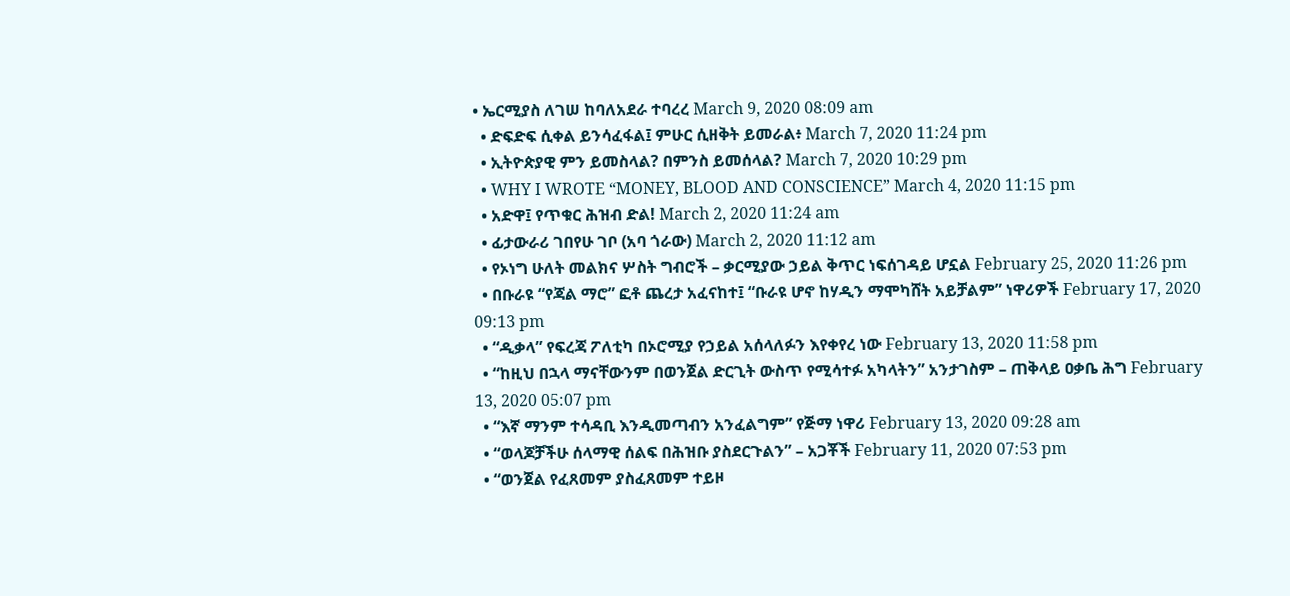• ኤርሚያስ ለገሠ ከባለአደራ ተባረረ March 9, 2020 08:09 am
  • ድፍድፍ ሲቀል ይንሳፈፋል፤ ምሁር ሲዘቅት ይመራል፥ March 7, 2020 11:24 pm
  • ኢትዮጵያዊ ምን ይመስላል? በምንስ ይመሰላል? March 7, 2020 10:29 pm
  • WHY I WROTE “MONEY, BLOOD AND CONSCIENCE” March 4, 2020 11:15 pm
  • አድዋ፤ የጥቁር ሕዝብ ድል! March 2, 2020 11:24 am
  • ፊታውራሪ ገበየሁ ገቦ (አባ ጎራው) March 2, 2020 11:12 am
  • የኦነግ ሁለት መልክና ሦስት ግብሮች – ቃርሚያው ኃይል ቅጥር ነፍሰገዳይ ሆኗል February 25, 2020 11:26 pm
  • በቡራዩ “የጃል ማሮ” ፎቶ ጨረታ አፈናከተ፤ “ቡራዩ ሆኖ ከሃዲን ማሞካሸት አይቻልም” ነዋሪዎች February 17, 2020 09:13 pm
  • “ዲቃላ” የፍረጃ ፖለቲካ በኦሮሚያ የኃይል አሰላለፉን እየቀየረ ነው February 13, 2020 11:58 pm
  • “ከዚህ በኋላ ማናቸውንም በወንጀል ድርጊት ውስጥ የሚሳተፉ አካላትን” አንታገስም – ጠቅላይ ዐቃቤ ሕግ February 13, 2020 05:07 pm
  • “እኛ ማንም ተሳዳቢ እንዲመጣብን አንፈልግም” የጅማ ነዋሪ February 13, 2020 09:28 am
  • “ወላጆቻችሁ ሰላማዊ ሰልፍ በሕዝቡ ያስደርጉልን” – አጋቾች February 11, 2020 07:53 pm
  • “ወንጀል የፈጸመም ያስፈጸመም ተይዞ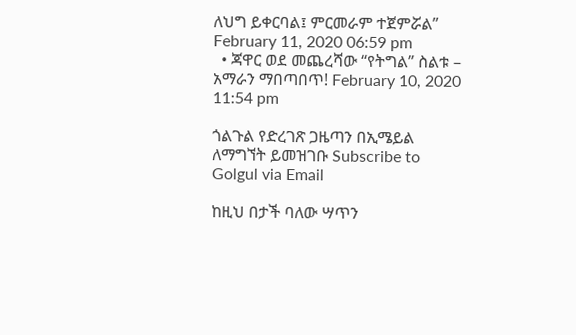ለህግ ይቀርባል፤ ምርመራም ተጀምሯል” February 11, 2020 06:59 pm
  • ጃዋር ወደ መጨረሻው “የትግል” ስልቱ – አማራን ማበጣበጥ! February 10, 2020 11:54 pm

ጎልጉል የድረገጽ ጋዜጣን በኢሜይል ለማግኘት ይመዝገቡ Subscribe to Golgul via Email

ከዚህ በታች ባለው ሣጥን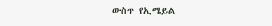ውስጥ የኢሜይል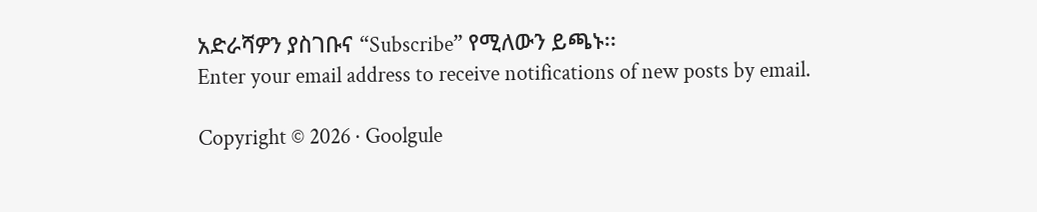አድራሻዎን ያስገቡና “Subscribe” የሚለውን ይጫኑ፡፡
Enter your email address to receive notifications of new posts by email.

Copyright © 2026 · Goolgule